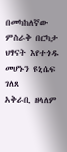በመካከለኛው ምስራቅ በርካታ ህፃናት እየተጎዱ መሆኑን ዩኒሴፍ ገለጸ
አቅራቢ ዘላለም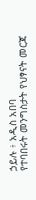ኃይሉ ፥ አዲስ አበባ
የተባበሩት መንግስታት የህፃናት መርጃ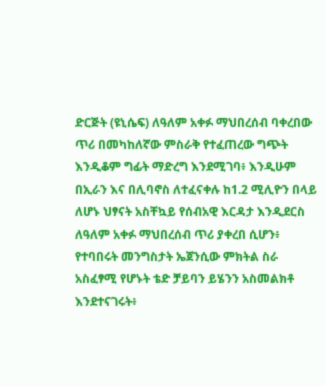ድርጅት (ዩኒሴፍ) ለዓለም አቀፉ ማህበረሰብ ባቀረበው ጥሪ በመካከለኛው ምስራቅ የተፈጠረው ግጭት እንዲቆም ግፊት ማድረግ እንደሚገባ፥ እንዲሁም በኢራን እና በሊባኖስ ለተፈናቀሉ ከ1.2 ሚሊዮን በላይ ለሆኑ ህፃናት አስቸኳይ የሰብአዊ እርዳታ እንዲደርስ ለዓለም አቀፉ ማህበረሰብ ጥሪ ያቀረበ ሲሆን፥ የተባበሩት መንግስታት ኤጀንሲው ምክትል ስራ አስፈፃሚ የሆኑት ቴድ ቻይባን ይሄንን አስመልክቶ እንደተናገሩት፥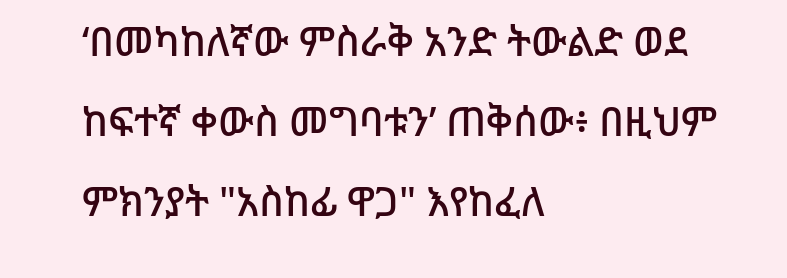‘በመካከለኛው ምስራቅ አንድ ትውልድ ወደ ከፍተኛ ቀውስ መግባቱን’ ጠቅሰው፥ በዚህም ምክንያት "አስከፊ ዋጋ" እየከፈለ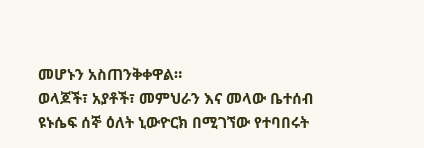መሆኑን አስጠንቅቀዋል።
ወላጆች፣ አያቶች፣ መምህራን እና መላው ቤተሰብ
ዩኑሴፍ ሰኞ ዕለት ኒውዮርክ በሚገኘው የተባበሩት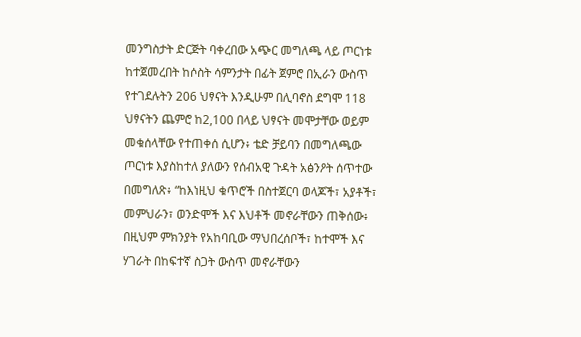መንግስታት ድርጅት ባቀረበው አጭር መግለጫ ላይ ጦርነቱ ከተጀመረበት ከሶስት ሳምንታት በፊት ጀምሮ በኢራን ውስጥ የተገደሉትን 206 ህፃናት እንዲሁም በሊባኖስ ደግሞ 118 ህፃናትን ጨምሮ ከ2,100 በላይ ህፃናት መሞታቸው ወይም መቁሰላቸው የተጠቀሰ ሲሆን፥ ቴድ ቻይባን በመግለጫው ጦርነቱ እያስከተለ ያለውን የሰብአዊ ጉዳት አፅንዖት ሰጥተው በመግለጽ፥ “ከእነዚህ ቁጥሮች በስተጀርባ ወላጆች፣ አያቶች፣ መምህራን፣ ወንድሞች እና እህቶች መኖራቸውን ጠቅሰው፥ በዚህም ምክንያት የአከባቢው ማህበረሰቦች፣ ከተሞች እና ሃገራት በከፍተኛ ስጋት ውስጥ መኖራቸውን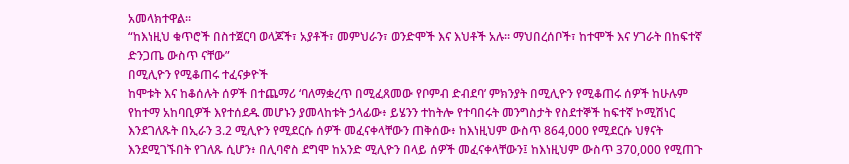አመላክተዋል።
“ከእነዚህ ቁጥሮች በስተጀርባ ወላጆች፣ አያቶች፣ መምህራን፣ ወንድሞች እና እህቶች አሉ። ማህበረሰቦች፣ ከተሞች እና ሃገራት በከፍተኛ ድንጋጤ ውስጥ ናቸው”
በሚሊዮን የሚቆጠሩ ተፈናቃዮች
ከሞቱት እና ከቆሰሉት ሰዎች በተጨማሪ ‘ባለማቋረጥ በሚፈጸመው የቦምብ ድብደባ’ ምክንያት በሚሊዮን የሚቆጠሩ ሰዎች ከሁሉም የከተማ አከባቢዎች እየተሰደዱ መሆኑን ያመላከቱት ኃላፊው፥ ይሄንን ተከትሎ የተባበሩት መንግስታት የስደተኞች ከፍተኛ ኮሚሽነር እንደገለጹት በኢራን 3.2 ሚሊዮን የሚደርሱ ሰዎች መፈናቀላቸውን ጠቅሰው፥ ከእነዚህም ውስጥ 864,000 የሚደርሱ ህፃናት እንደሚገኙበት የገለጹ ሲሆን፥ በሊባኖስ ደግሞ ከአንድ ሚሊዮን በላይ ሰዎች መፈናቀላቸውን፤ ከእነዚህም ውስጥ 370,000 የሚጠጉ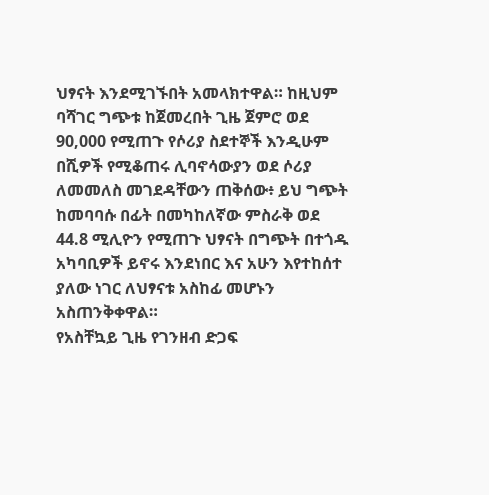ህፃናት እንደሚገኙበት አመላክተዋል። ከዚህም ባሻገር ግጭቱ ከጀመረበት ጊዜ ጀምሮ ወደ 90,000 የሚጠጉ የሶሪያ ስደተኞች እንዲሁም በሺዎች የሚቆጠሩ ሊባኖሳውያን ወደ ሶሪያ ለመመለስ መገደዳቸውን ጠቅሰው፥ ይህ ግጭት ከመባባሱ በፊት በመካከለኛው ምስራቅ ወደ 44.8 ሚሊዮን የሚጠጉ ህፃናት በግጭት በተጎዱ አካባቢዎች ይኖሩ እንደነበር እና አሁን እየተከሰተ ያለው ነገር ለህፃናቱ አስከፊ መሆኑን አስጠንቅቀዋል።
የአስቸኳይ ጊዜ የገንዘብ ድጋፍ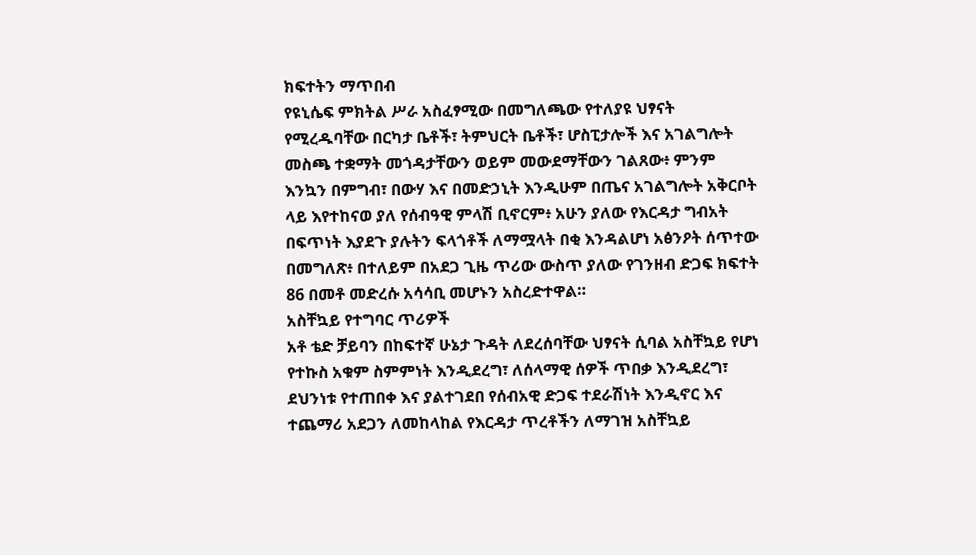ክፍተትን ማጥበብ
የዩኒሴፍ ምክትል ሥራ አስፈፃሚው በመግለጫው የተለያዩ ህፃናት የሚረዱባቸው በርካታ ቤቶች፣ ትምህርት ቤቶች፣ ሆስፒታሎች እና አገልግሎት መስጫ ተቋማት መጎዳታቸውን ወይም መውደማቸውን ገልጸው፥ ምንም እንኳን በምግብ፣ በውሃ እና በመድኃኒት እንዲሁም በጤና አገልግሎት አቅርቦት ላይ እየተከናወ ያለ የሰብዓዊ ምላሽ ቢኖርም፥ አሁን ያለው የእርዳታ ግብአት በፍጥነት እያደጉ ያሉትን ፍላጎቶች ለማሟላት በቂ እንዳልሆነ አፅንዖት ሰጥተው በመግለጽ፥ በተለይም በአደጋ ጊዜ ጥሪው ውስጥ ያለው የገንዘብ ድጋፍ ክፍተት 86 በመቶ መድረሱ አሳሳቢ መሆኑን አስረድተዋል።
አስቸኳይ የተግባር ጥሪዎች
አቶ ቴድ ቻይባን በከፍተኛ ሁኔታ ጉዳት ለደረሰባቸው ህፃናት ሲባል አስቸኳይ የሆነ የተኩስ አቁም ስምምነት እንዲደረግ፣ ለሰላማዊ ሰዎች ጥበቃ እንዲደረግ፣ ደህንነቱ የተጠበቀ እና ያልተገደበ የሰብአዊ ድጋፍ ተደራሽነት እንዲኖር እና ተጨማሪ አደጋን ለመከላከል የእርዳታ ጥረቶችን ለማገዝ አስቸኳይ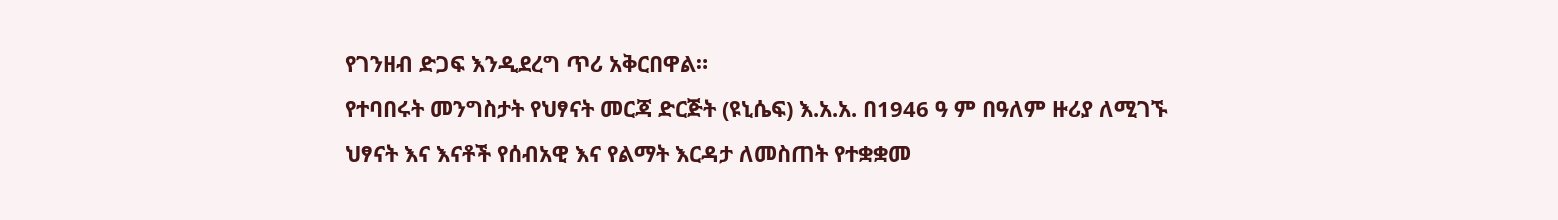የገንዘብ ድጋፍ እንዲደረግ ጥሪ አቅርበዋል።
የተባበሩት መንግስታት የህፃናት መርጃ ድርጅት (ዩኒሴፍ) እ.አ.አ. በ1946 ዓ ም በዓለም ዙሪያ ለሚገኙ ህፃናት እና እናቶች የሰብአዊ እና የልማት እርዳታ ለመስጠት የተቋቋመ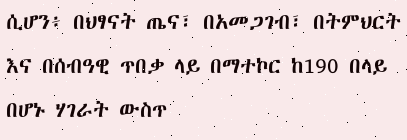ሲሆን፥ በህፃናት ጤና፣ በአመጋገብ፣ በትምህርት እና በሰብዓዊ ጥበቃ ላይ በማተኮር ከ190 በላይ በሆኑ ሃገራት ውስጥ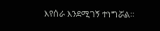እየሰራ እንደሚገኝ ተነግሯል።